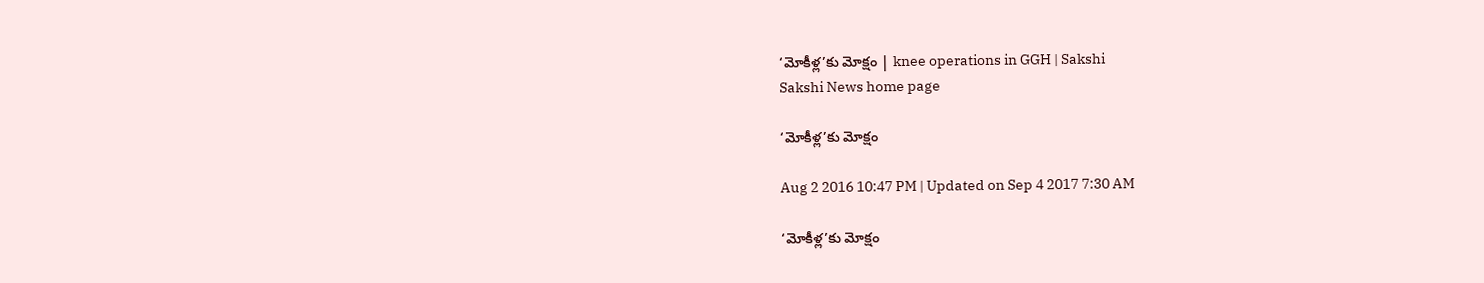‘మోకీళ్ల’కు మోక్షం | knee operations in GGH | Sakshi
Sakshi News home page

‘మోకీళ్ల’కు మోక్షం

Aug 2 2016 10:47 PM | Updated on Sep 4 2017 7:30 AM

‘మోకీళ్ల’కు మోక్షం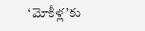‘మోకీళ్ల’కు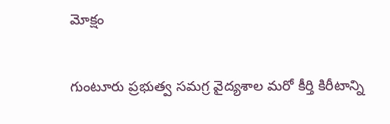మోక్షం

గుంటూరు ప్రభుత్వ సమగ్ర వైద్యశాల మరో కీర్తి కిరీటాన్ని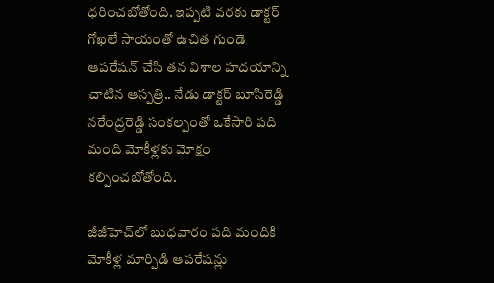ధరించబోతోంది. ఇప్పటి వరకు డాక్టర్‌ గోఖలే సాయంతో ఉచిత గుండె ఆపరేషన్‌ చేసి తన విశాల హదయాన్ని చాటిన ఆస్పత్రి.. నేడు డాక్టర్‌ బూసిరెడ్డి నరేంద్రరెడ్డి సంకల్పంతో ఒకేసారి పది మంది మోకీళ్లకు మోక్షం కల్పించబోతోంది.

జీజీహెచ్‌లో బుధవారం పది మందికి
మోకీళ్ల మార్పిడి ఆపరేషన్లు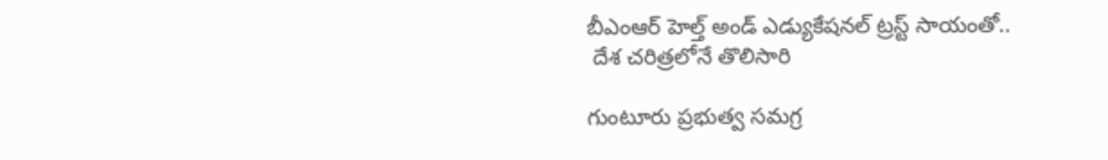బీఎంఆర్‌ హెల్త్‌ అండ్‌ ఎడ్యుకేషనల్‌ ట్రస్ట్‌ సాయంతో..
 దేశ చరిత్రలోనే తొలిసారి

గుంటూరు ప్రభుత్వ సమగ్ర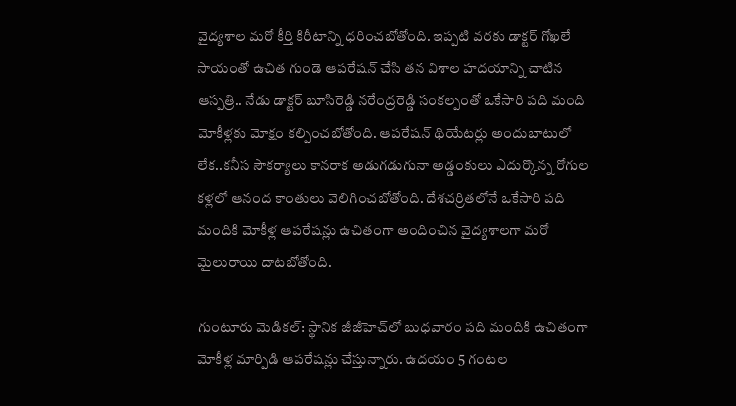వైద్యశాల మరో కీర్తి కిరీటాన్ని ధరించబోతోంది. ఇప్పటి వరకు డాక్టర్‌ గోఖలే సాయంతో ఉచిత గుండె ఆపరేషన్‌ చేసి తన విశాల హదయాన్ని చాటిన ఆస్పత్రి.. నేడు డాక్టర్‌ బూసిరెడ్డి నరేంద్రరెడ్డి సంకల్పంతో ఒకేసారి పది మంది మోకీళ్లకు మోక్షం కల్పించబోతోంది. ఆపరేషన్‌ థియేటర్లు అందుబాటులో లేక..కనీస సౌకర్యాలు కానరాక అడుగడుగునా అడ్డంకులు ఎదుర్కొన్న రోగుల కళ్లలో ఆనంద కాంతులు వెలిగించబోతోంది. దేశచర్రితలోనే ఒకేసారి పది మందికి మోకీళ్ల ఆపరేషన్లు ఉచితంగా అందించిన వైద్యశాలగా మరో మైలురాయి దాటబోతోంది.

గుంటూరు మెడికల్‌: స్థానిక జీజీహెచ్‌లో బుధవారం పది మందికి ఉచితంగా మోకీళ్ల మార్పిడి ఆపరేషన్లు చేస్తున్నారు. ఉదయం 5 గంటల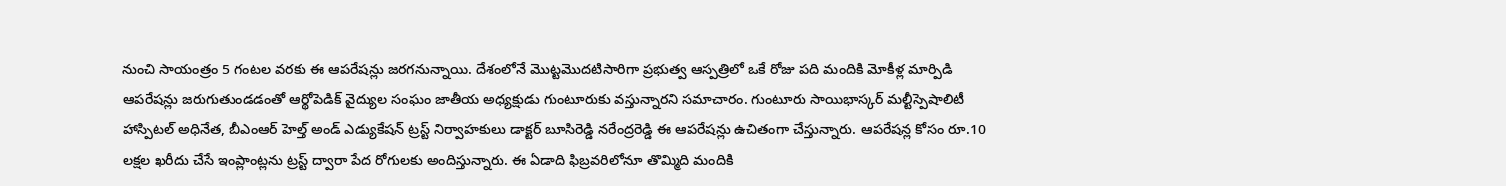నుంచి సాయంత్రం 5 గంటల వరకు ఈ ఆపరేషన్లు జరగనున్నాయి. దేశంలోనే మొట్టమొదటిసారిగా ప్రభుత్వ ఆస్పత్రిలో ఒకే రోజు పది మందికి మోకీళ్ల మార్పిడి ఆపరేషన్లు జరుగుతుండడంతో ఆర్థోపెడిక్‌ వైద్యుల సంఘం జాతీయ అధ్యక్షుడు గుంటూరుకు వస్తున్నారని సమాచారం. గుంటూరు సాయిభాస్కర్‌ మల్టీస్పెషాలిటీ హాస్పిటల్‌ అధినేత, బీఎంఆర్‌ హెల్త్‌ అండ్‌ ఎడ్యుకేషన్‌ ట్రస్ట్‌ నిర్వాహకులు డాక్టర్‌ బూసిరెడ్డి నరేంద్రరెడ్డి ఈ ఆపరేషన్లు ఉచితంగా చేస్తున్నారు. ఆపరేషన్ల కోసం రూ.10 లక్షల ఖరీదు చేసే ఇంప్లాంట్లను ట్రస్ట్‌ ద్వారా పేద రోగులకు అందిస్తున్నారు. ఈ ఏడాది ఫిబ్రవరిలోనూ తొమ్మిది మందికి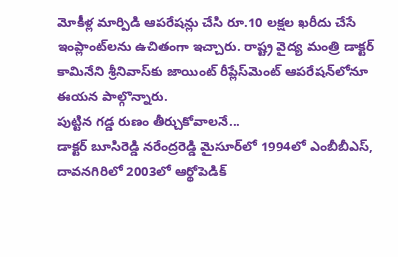మోకీళ్ల మార్పిడి ఆపరేషన్లు చేసి రూ.10 లక్షల ఖరీదు చేసే ఇంప్లాంట్‌లను ఉచితంగా ఇచ్చారు. రాష్ట్ర వైద్య మంత్రి డాక్టర్‌ కామినేని శ్రీనివాస్‌కు జాయింట్‌ రీప్లేస్‌మెంట్‌ ఆపరేషన్‌లోనూ ఈయన పాల్గొన్నారు.
పుట్టిన గడ్డ రుణం తీర్చుకోవాలనే...
డాక్టర్‌ బూసిరెడ్డి నరేంద్రరెడ్డి మైసూర్‌లో 1994లో ఎంబీబీఎస్, దావనగిరిలో 2003లో ఆర్థోపెడిక్‌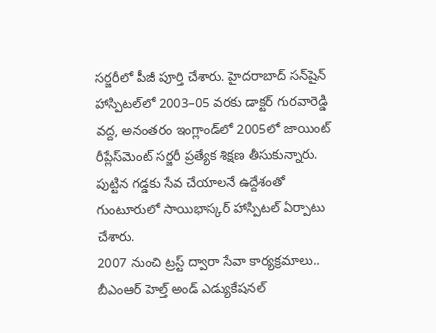సర్జరీలో పీజీ పూర్తి చేశారు. హైదరాబాద్‌ సన్‌షైన్‌ హాస్పిటల్‌లో 2003–05 వరకు డాక్టర్‌ గురవారెడ్డి వద్ద, అనంతరం ఇంగ్లాండ్‌లో 2005లో జాయింట్‌ రీప్లేస్‌మెంట్‌ సర్జరీ ప్రత్యేక శిక్షణ తీసుకున్నారు. పుట్టిన గడ్డకు సేవ చేయాలనే ఉద్దేశంతో గుంటూరులో సాయిభాస్కర్‌ హాస్పిటల్‌ ఏర్పాటు చేశారు.
2007 నుంచి ట్రస్ట్‌ ద్వారా సేవా కార్యక్రమాలు..
బీఎంఆర్‌ హెల్త్‌ అండ్‌ ఎడ్యుకేషనల్‌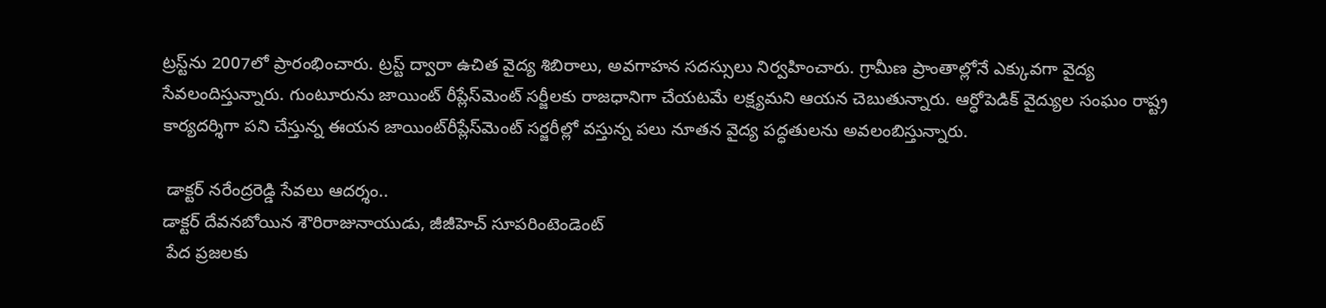ట్రస్ట్‌ను 2007లో ప్రారంభించారు. ట్రస్ట్‌ ద్వారా ఉచిత వైద్య శిబిరాలు, అవగాహన సదస్సులు నిర్వహించారు. గ్రామీణ ప్రాంతాల్లోనే ఎక్కువగా వైద్య సేవలందిస్తున్నారు. గుంటూరును జాయింట్‌ రీప్లేస్‌మెంట్‌ సర్జీలకు రాజధానిగా చేయటమే లక్ష్యమని ఆయన చెబుతున్నారు. ఆర్ధోపెడిక్‌ వైద్యుల సంఘం రాష్ట్ర కార్యదర్శిగా పని చేస్తున్న ఈయన జాయింట్‌రీప్లేస్‌మెంట్‌ సర్జరీల్లో వస్తున్న పలు నూతన వైద్య పద్ధతులను అవలంబిస్తున్నారు.

 డాక్టర్‌ నరేంద్రరెడ్డి సేవలు ఆదర్శం..
డాక్టర్‌ దేవనబోయిన శౌరిరాజునాయుడు, జీజీహెచ్‌ సూపరింటెండెంట్‌
 పేద ప్రజలకు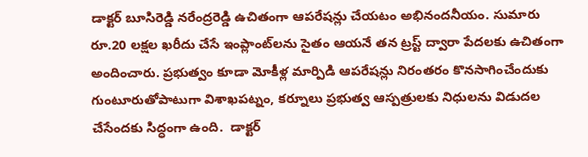డాక్టర్‌ బూసిరెడ్డి నరేంద్రరెడ్డి ఉచితంగా ఆపరేషన్లు చేయటం అభినందనీయం. సుమారు రూ.20 లక్షల ఖరీదు చేసే ఇంప్లాంట్‌లను సైతం ఆయనే తన ట్రస్ట్‌ ద్వారా పేదలకు ఉచితంగా అందించారు. ప్రభుత్వం కూడా మోకీళ్ల మార్పిడి ఆపరేషన్లు నిరంతరం కొనసాగించేందుకు గుంటూరుతోపాటుగా విశాఖపట్నం, కర్నూలు ప్రభుత్వ ఆస్పత్రులకు నిధులను విడుదల చేసేందకు సిద్ధంగా ఉంది.  డాక్టర్‌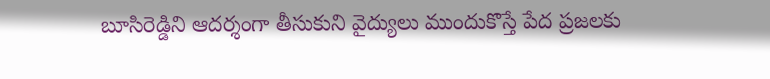బూసిరెడ్డిని ఆదర్శంగా తీసుకుని వైద్యులు ముందుకొస్తే పేద ప్రజలకు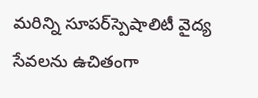మరిన్ని సూపర్‌స్పెషాలిటీ వైద్య సేవలను ఉచితంగా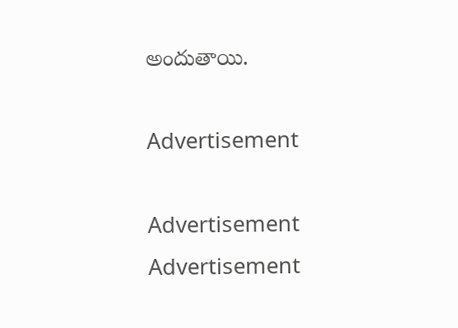అందుతాయి.

Advertisement

Advertisement
Advertisement